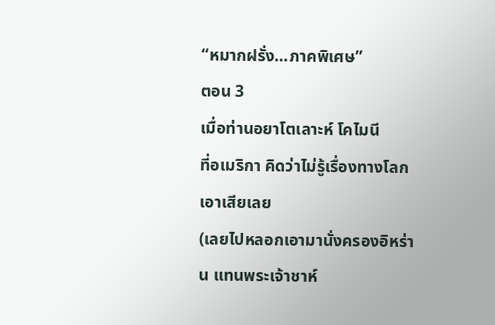“หมากฝรั่ง…ภาคพิเศษ”
ตอน 3
เมื่อท่านอยาโตเลาะห์ โคไมนี
ที่อเมริกา คิดว่าไม่รู้เรื่องทางโลกเอาเสียเลย
(เลยไปหลอกเอามานั่งครองอิหร่าน แทนพระเจ้าชาห์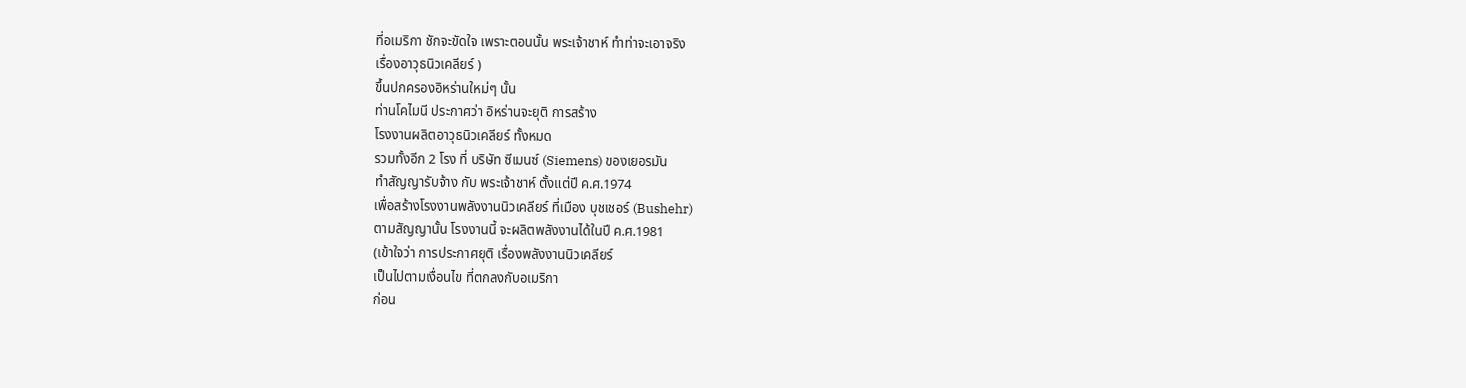ที่อเมริกา ชักจะขัดใจ เพราะตอนนั้น พระเจ้าชาห์ ทำท่าจะเอาจริง
เรื่องอาวุธนิวเคลียร์ )
ขึ้นปกครองอิหร่านใหม่ๆ นั้น
ท่านโคไมนี ประกาศว่า อิหร่านจะยุติ การสร้าง
โรงงานผลิตอาวุธนิวเคลียร์ ทั้งหมด
รวมทั้งอีก 2 โรง ที่ บริษัท ซีเมนซ์ (Siemens) ของเยอรมัน
ทำสัญญารับจ้าง กับ พระเจ้าชาห์ ตั้งแต่ปี ค.ศ.1974
เพื่อสร้างโรงงานพลังงานนิวเคลียร์ ที่เมือง บุชเชอร์ (Bushehr)
ตามสัญญานั้น โรงงานนี้ จะผลิตพลังงานได้ในปี ค.ศ.1981
(เข้าใจว่า การประกาศยุติ เรื่องพลังงานนิวเคลียร์
เป็นไปตามเงื่อนไข ที่ตกลงกับอเมริกา
ก่อน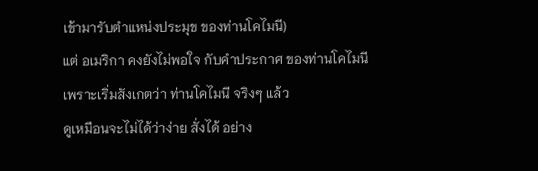เข้ามารับตำแหน่งประมุข ของท่านโคไมนี)
แต่ อเมริกา คงยังไม่พอใจ กับคำประกาศ ของท่านโคไมนี
เพราะเริ่มสังเกตว่า ท่านโคไมนี จริงๆ แล้ว
ดูเหมือนจะไม่ได้ว่าง่าย สั่งได้ อย่าง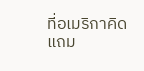ที่อเมริกาคิด
แถม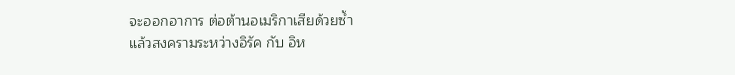จะออกอาการ ต่อต้านอเมริกาเสียด้วยซ้ำ
แล้วสงครามระหว่างอิรัค กับ อิห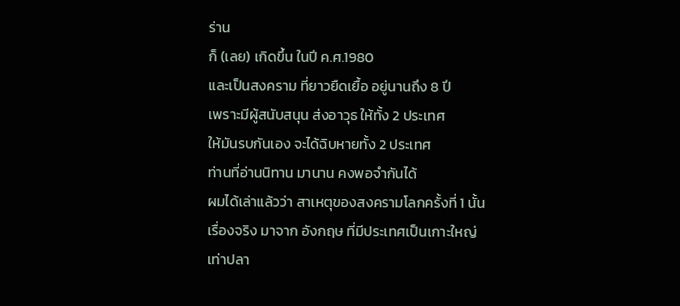ร่าน
ก็ (เลย) เกิดขึ้น ในปี ค.ศ.1980
และเป็นสงคราม ที่ยาวยืดเยื้อ อยู่นานถึง 8 ปี
เพราะมีผู้สนับสนุน ส่งอาวุธ ให้ทั้ง 2 ประเทศ
ให้มันรบกันเอง จะได้ฉิบหายทั้ง 2 ประเทศ
ท่านที่อ่านนิทาน มานาน คงพอจำกันได้
ผมได้เล่าแล้วว่า สาเหตุของสงครามโลกครั้งที่ 1 นั้น
เรื่องจริง มาจาก อังกฤษ ที่มีประเทศเป็นเกาะใหญ่
เท่าปลา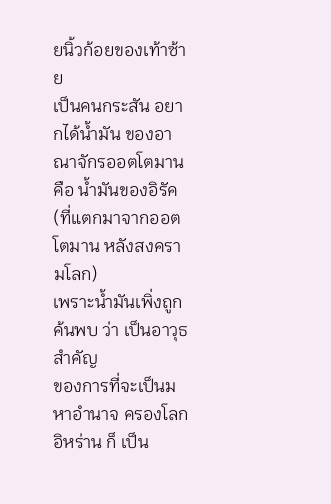ยนิ้วก้อยของเท้าซ้าย
เป็นคนกระสัน อยากได้น้ำมัน ของอาณาจักรออตโตมาน
คือ น้ำมันของอิรัค (ที่แตกมาจากออตโตมาน หลังสงครามโลก)
เพราะน้ำมันเพิ่งถูกค้นพบ ว่า เป็นอาวุธสำคัญ
ของการที่จะเป็นมหาอำนาจ ครองโลก
อิหร่าน ก็ เป็น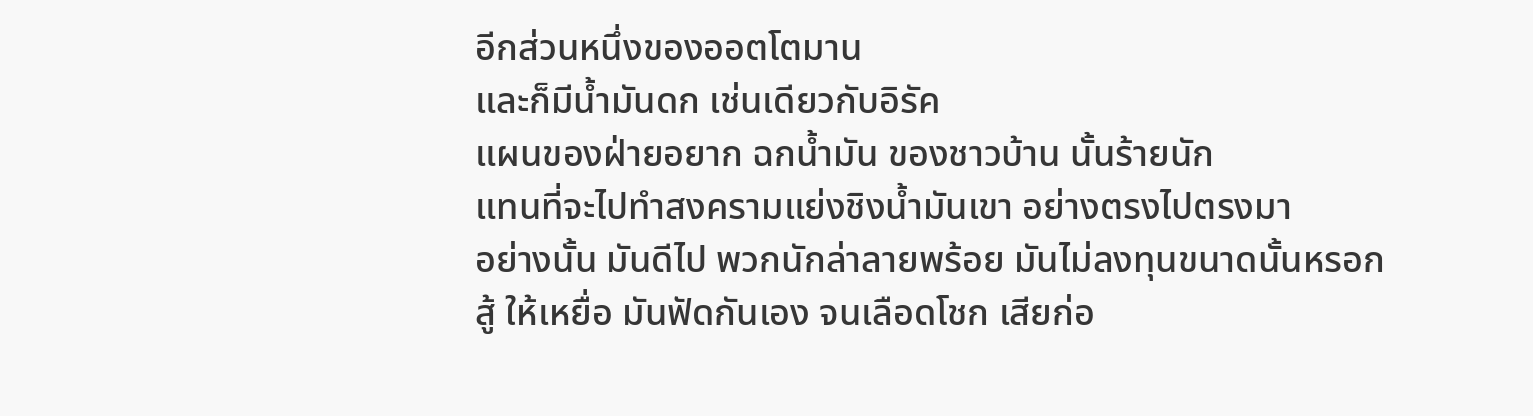อีกส่วนหนึ่งของออตโตมาน
และก็มีน้ำมันดก เช่นเดียวกับอิรัค
แผนของฝ่ายอยาก ฉกน้ำมัน ของชาวบ้าน นั้นร้ายนัก
แทนที่จะไปทำสงครามแย่งชิงน้ำมันเขา อย่างตรงไปตรงมา
อย่างนั้น มันดีไป พวกนักล่าลายพร้อย มันไม่ลงทุนขนาดนั้นหรอก
สู้ ให้เหยื่อ มันฟัดกันเอง จนเลือดโชก เสียก่อ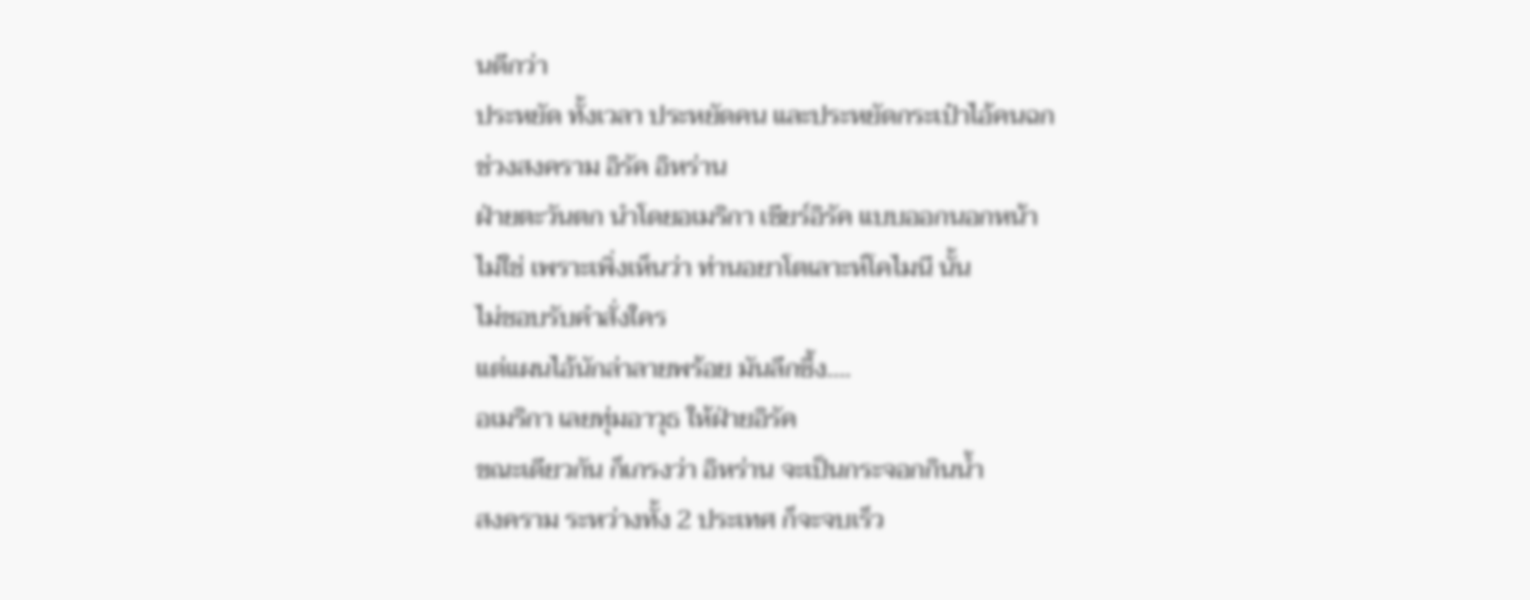นดีกว่า
ประหยัด ทั้งเวลา ประหยัดคน และประหยัดกระเป๋าไอ้คนฉก
ช่วงสงคราม อิรัค อิหร่าน
ฝ่ายตะวันตก นำโดยอเมริกา เชียร์อิรัค แบบออกนอกหน้า
ไม่ใช่ เพราะเพิ่งเห็นว่า ท่านอยาโตเลาะห์โคไมนี นั้น
ไม่ชอบรับคำสั่งใคร
แต่แผนไอ้นักล่าลายพร้อย มันลึกซึ้ง….
อเมริกา เลยทุ่มอาวุธ ให้ฝ่ายอิรัค
ขณะเดียวกัน ก็เกรงว่า อิหร่าน จะเป็นกระจอกกินน้ำ
สงคราม ระหว่างทั้ง 2 ประเทศ ก็จะจบเร็ว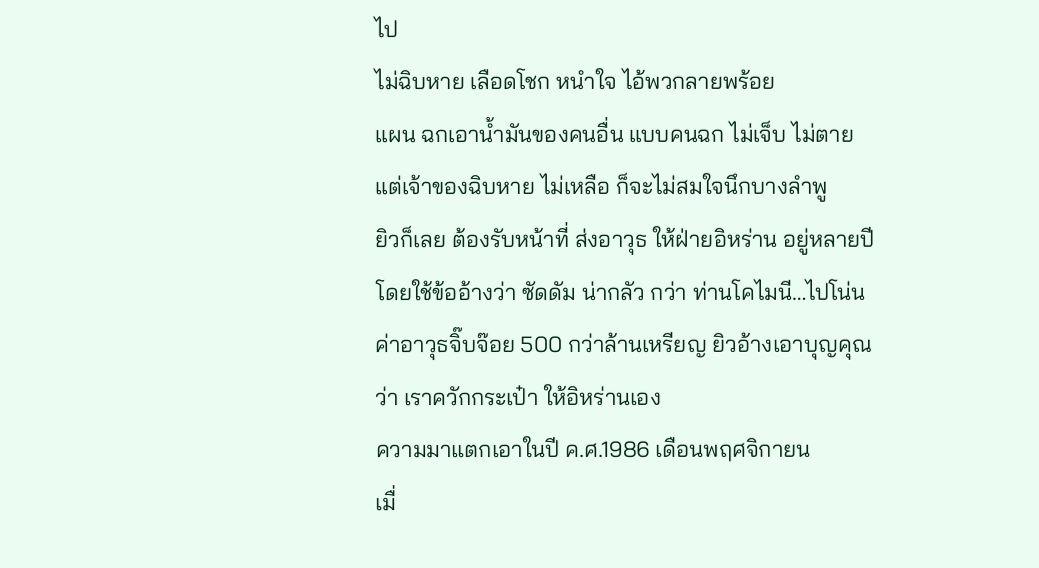ไป
ไม่ฉิบหาย เลือดโชก หนำใจ ไอ้พวกลายพร้อย
แผน ฉกเอาน้ำมันของคนอื่น แบบคนฉก ไม่เจ็บ ไม่ตาย
แต่เจ้าของฉิบหาย ไม่เหลือ ก็จะไม่สมใจนึกบางลำพู
ยิวก็เลย ต้องรับหน้าที่ ส่งอาวุธ ให้ฝ่ายอิหร่าน อยู่หลายปี
โดยใช้ข้ออ้างว่า ซัดดัม น่ากลัว กว่า ท่านโคไมนี…ไปโน่น
ค่าอาวุธจิ๊บจ๊อย 500 กว่าล้านเหรียญ ยิวอ้างเอาบุญคุณ
ว่า เราควักกระเป๋า ให้อิหร่านเอง
ความมาแตกเอาในปี ค.ศ.1986 เดือนพฤศจิกายน
เมื่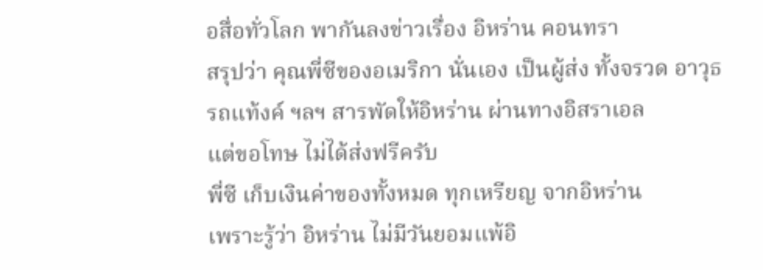อสื่อทั่วโลก พากันลงข่าวเรื่อง อิหร่าน คอนทรา
สรุปว่า คุณพี่ซีของอเมริกา นั่นเอง เป็นผู้ส่ง ทั้งจรวด อาวุธ
รถแท้งค์ ฯลฯ สารพัดให้อิหร่าน ผ่านทางอิสราเอล
แต่ขอโทษ ไม่ได้ส่งฟรีครับ
พี่ซี เก็บเงินค่าของทั้งหมด ทุกเหรียญ จากอิหร่าน
เพราะรู้ว่า อิหร่าน ไม่มีวันยอมแพ้อิ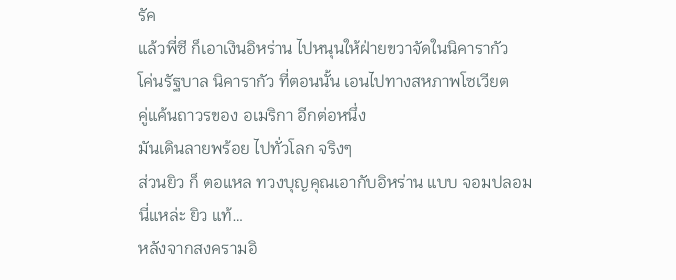รัค
แล้วพี่ซี ก็เอาเงินอิหร่าน ไปหนุนให้ฝ่ายขวาจัดในนิคารากัว
โค่นรัฐบาล นิคารากัว ที่ตอนนั้น เอนไปทางสหภาพโซเวียต
คู่แค้นถาวรของ อเมริกา อีกต่อหนึ่ง
มันเดินลายพร้อย ไปทั่วโลก จริงๆ
ส่วนยิว ก็ ตอแหล ทวงบุญคุณเอากับอิหร่าน แบบ จอมปลอม
นี่แหล่ะ ยิว แท้…
หลังจากสงครามอิ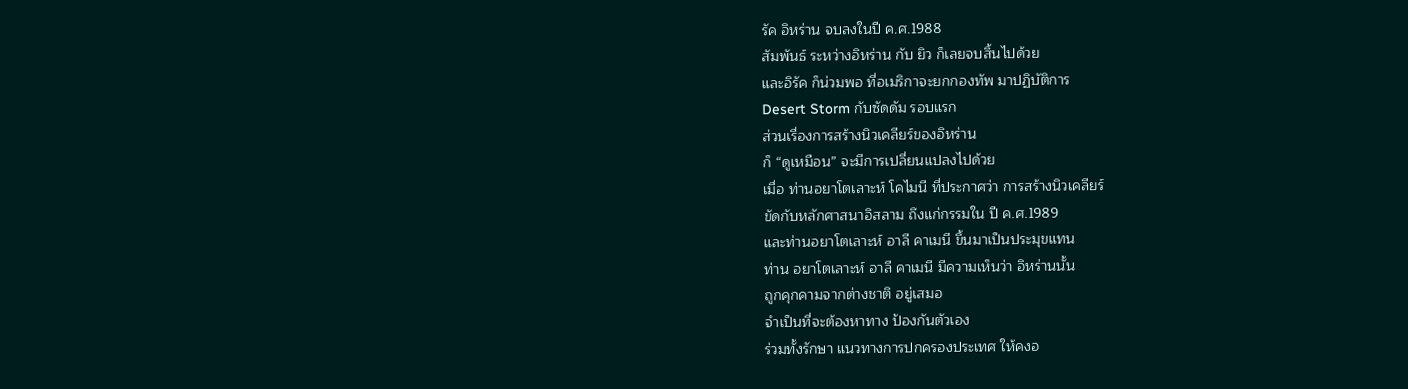รัค อิหร่าน จบลงในปี ค.ศ.1988
สัมพันธ์ ระหว่างอิหร่าน กับ ยิว ก็เลยจบสิ้นไปด้วย
และอิรัค ก็น่วมพอ ที่อเมริกาจะยกกองทัพ มาปฏิบัติการ
Desert Storm กับซัดดัม รอบแรก
ส่วนเรื่องการสร้างนิวเคลียร์ของอิหร่าน
ก็ “ดูเหมือน” จะมีการเปลี่ยนแปลงไปด้วย
เมื่อ ท่านอยาโตเลาะห์ โคไมนี ที่ประกาศว่า การสร้างนิวเคลียร์
ขัดกับหลักศาสนาอิสลาม ถึงแก่กรรมใน ปี ค.ศ.1989
และท่านอยาโตเลาะห์ อาลี คาเมนี ขึ้นมาเป็นประมุขแทน
ท่าน อยาโตเลาะห์ อาลี คาเมนี มีความเห็นว่า อิหร่านนั้น
ถูกคุกคามจากต่างชาติ อยู่เสมอ
จำเป็นที่จะต้องหาทาง ป้องกันตัวเอง
ร่วมทั้งรักษา แนวทางการปกครองประเทศ ให้คงอ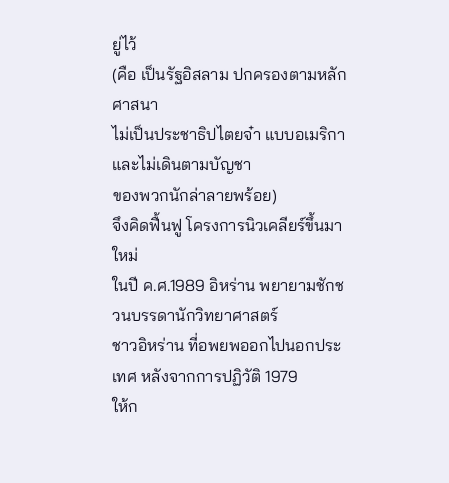ยู่ไว้
(คือ เป็นรัฐอิสลาม ปกครองตามหลักศาสนา
ไม่เป็นประชาธิปไตยจ๋า แบบอเมริกา และไม่เดินตามบัญชา
ของพวกนักล่าลายพร้อย)
จึงคิดฟื้นฟู โครงการนิวเคลียร์ขึ้นมาใหม่
ในปี ค.ศ.1989 อิหร่าน พยายามชักชวนบรรดานักวิทยาศาสตร์
ชาวอิหร่าน ที่อพยพออกไปนอกประเทศ หลังจากการปฏิวัติ 1979
ให้ก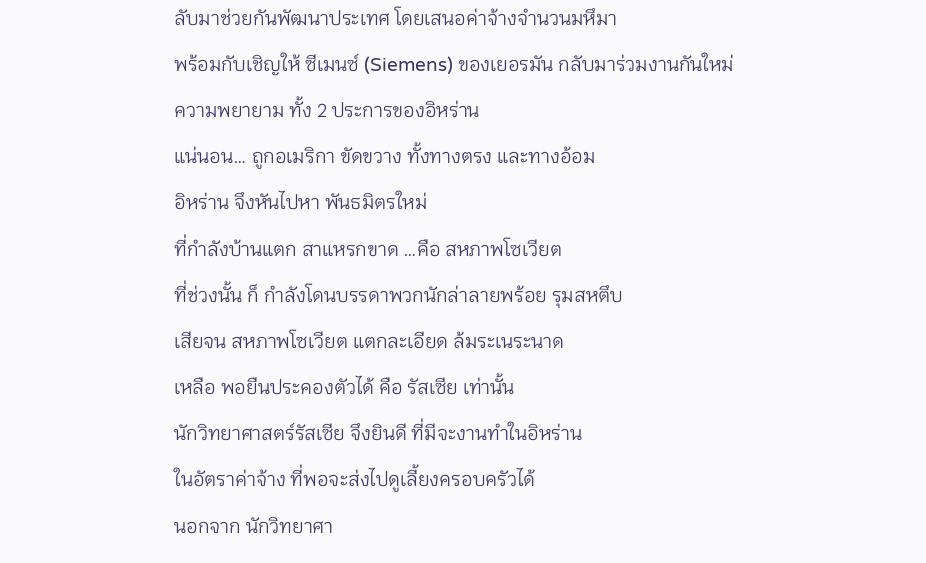ลับมาช่วยกันพัฒนาประเทศ โดยเสนอค่าจ้างจำนวนมหึมา
พร้อมกับเชิญให้ ซีเมนซ์ (Siemens) ของเยอรมัน กลับมาร่วมงานกันใหม่
ความพยายาม ทั้ง 2 ประการของอิหร่าน
แน่นอน… ถูกอเมริกา ขัดขวาง ทั้งทางตรง และทางอ้อม
อิหร่าน จึงหันไปหา พันธมิตรใหม่
ที่กำลังบ้านแตก สาแหรกขาด …คือ สหภาพโซเวียต
ที่ช่วงนั้น ก็ กำลังโดนบรรดาพวกนักล่าลายพร้อย รุมสหตึบ
เสียจน สหภาพโซเวียต แตกละเอียด ล้มระเนระนาด
เหลือ พอยืนประคองตัวได้ คือ รัสเซีย เท่านั้น
นักวิทยาศาสตร์รัสเซีย จึงยินดี ที่มีจะงานทำในอิหร่าน
ในอัตราค่าจ้าง ที่พอจะส่งไปดูเลี้ยงครอบครัวได้
นอกจาก นักวิทยาศา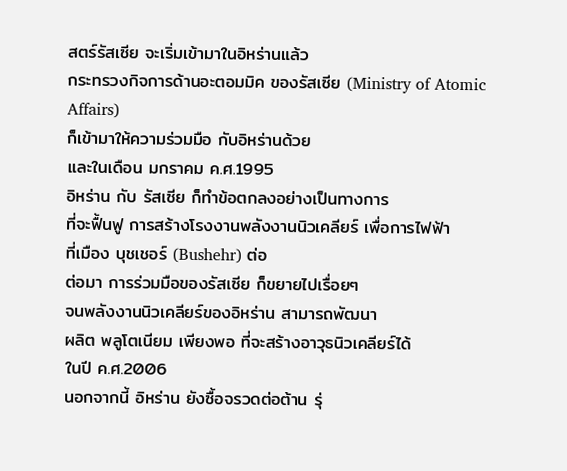สตร์รัสเซีย จะเริ่มเข้ามาในอิหร่านแล้ว
กระทรวงกิจการด้านอะตอมมิค ของรัสเซีย (Ministry of Atomic Affairs)
ก็เข้ามาให้ความร่วมมือ กับอิหร่านด้วย
และในเดือน มกราคม ค.ศ.1995
อิหร่าน กับ รัสเซีย ก็ทำข้อตกลงอย่างเป็นทางการ
ที่จะฟื้นฟู การสร้างโรงงานพลังงานนิวเคลียร์ เพื่อการไฟฟ้า
ที่เมือง บุชเชอร์ (Bushehr) ต่อ
ต่อมา การร่วมมือของรัสเซีย ก็ขยายไปเรื่อยๆ
จนพลังงานนิวเคลียร์ของอิหร่าน สามารถพัฒนา
ผลิต พลูโตเนียม เพียงพอ ที่จะสร้างอาวุธนิวเคลียร์ได้
ในปี ค.ศ.2006
นอกจากนี้ อิหร่าน ยังซื้อจรวดต่อต้าน รุ่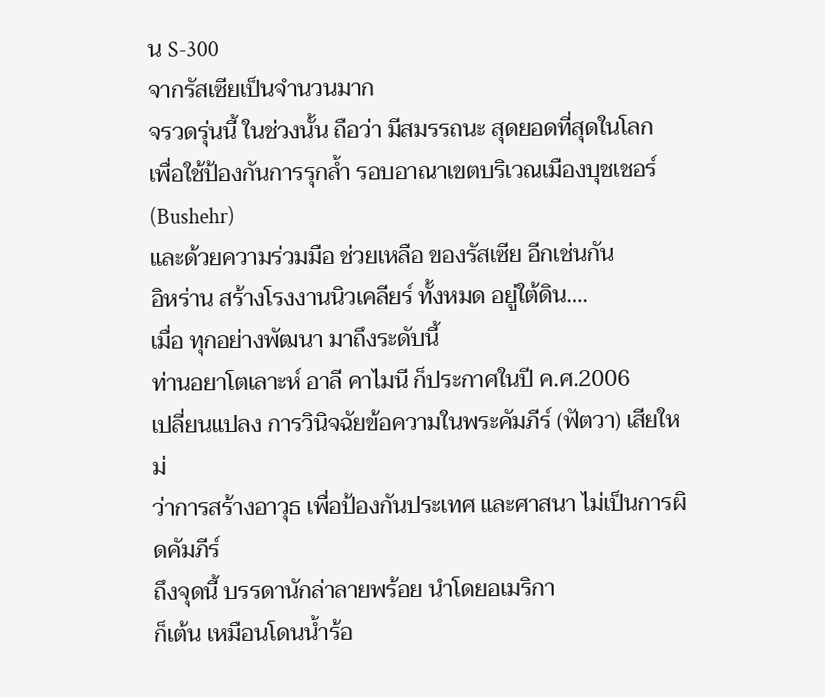น S-300
จากรัสเซียเป็นจำนวนมาก
จรวดรุ่นนี้ ในช่วงนั้น ถือว่า มีสมรรถนะ สุดยอดที่สุดในโลก
เพื่อใช้ป้องกันการรุกล้ำ รอบอาณาเขตบริเวณเมืองบุชเชอร์ (Bushehr)
และด้วยความร่วมมือ ช่วยเหลือ ของรัสเซีย อีกเช่นกัน
อิหร่าน สร้างโรงงานนิวเคลียร์ ทั้งหมด อยู่ใต้ดิน….
เมื่อ ทุกอย่างพัฒนา มาถึงระดับนี้
ท่านอยาโตเลาะห์ อาลี คาไมนี ก็ประกาศในปี ค.ศ.2006
เปลี่ยนแปลง การวินิจฉัยข้อความในพระคัมภีร์ (ฟัตวา) เสียใหม่
ว่าการสร้างอาวุธ เพื่อป้องกันประเทศ และศาสนา ไม่เป็นการผิดคัมภีร์
ถึงจุดนี้ บรรดานักล่าลายพร้อย นำโดยอเมริกา
ก็เต้น เหมือนโดนน้ำร้อ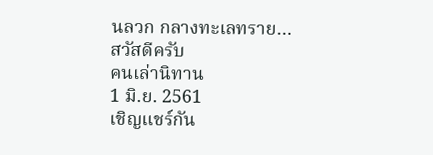นลวก กลางทะเลทราย…
สวัสดีครับ
คนเล่านิทาน
1 มิ.ย. 2561
เชิญแชร์กัน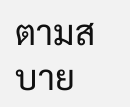ตามสบาย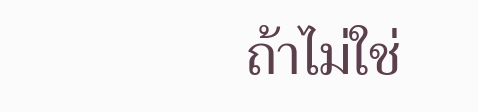ถ้าไม่ใช่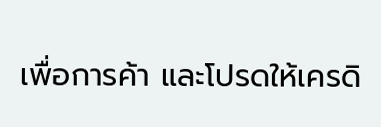เพื่อการค้า และโปรดให้เครดิ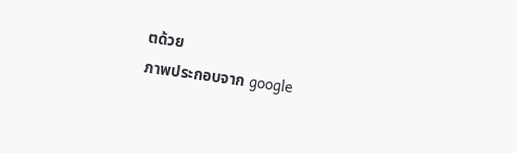ตด้วย
ภาพประกอบจาก google